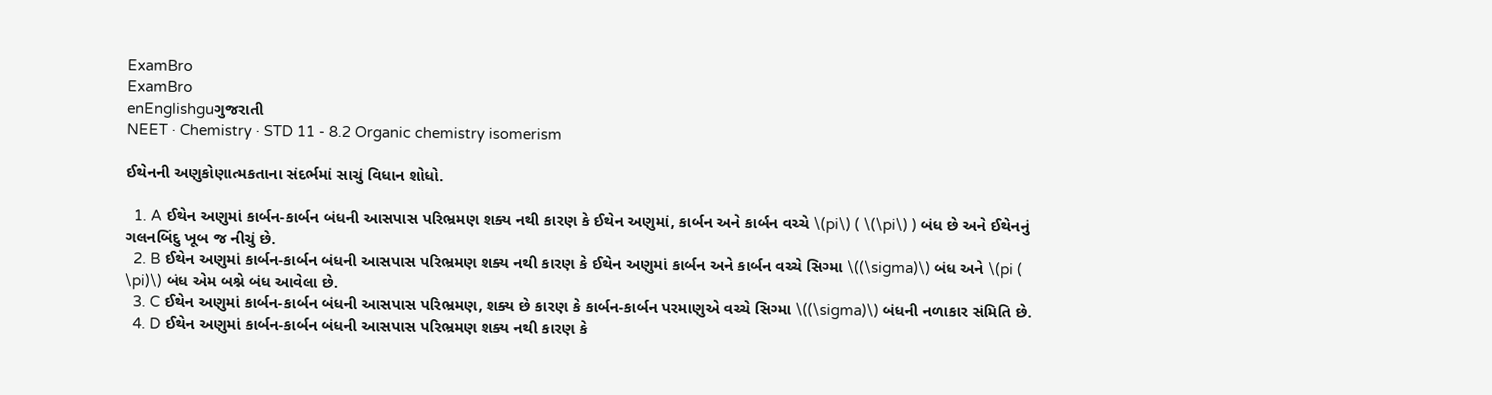ExamBro
ExamBro
enEnglishguગુજરાતી
NEET · Chemistry · STD 11 - 8.2 Organic chemistry isomerism

ઈથેનની અણુકોણાત્મકતાના સંદર્ભમાં સાચું વિધાન શોધો.

  1. A ઈથેન અણુમાં કાર્બન-કાર્બન બંધની આસપાસ પરિભ્રમણ શક્ય નથી કારણ કે ઈથેન અણુમાં, કાર્બન અને કાર્બન વચ્ચે \(pi\) ( \(\pi\) ) બંધ છે અને ઈથેનનું ગલનબિંદુ ખૂબ જ નીચું છે.
  2. B ઈથેન અણુમાં કાર્બન-કાર્બન બંધની આસપાસ પરિભ્રમણ શક્ય નથી કારણ કે ઈથેન અણુમાં કાર્બન અને કાર્બન વચ્ચે સિગ્મા \((\sigma)\) બંધ અને \(pi ( \pi)\) બંધ એમ બશ્ને બંધ આવેલા છે.
  3. C ઈથેન અણુમાં કાર્બન-કાર્બન બંધની આસપાસ પરિભ્રમણ, શક્ય છે કારણ કે કાર્બન-કાર્બન પરમાણુએ વચ્ચે સિગ્મા \((\sigma)\) બંધની નળાકાર સંમિતિ છે.
  4. D ઈથેન અણુમાં કાર્બન-કાર્બન બંધની આસપાસ પરિભ્રમણ શક્ય નથી કારણ કે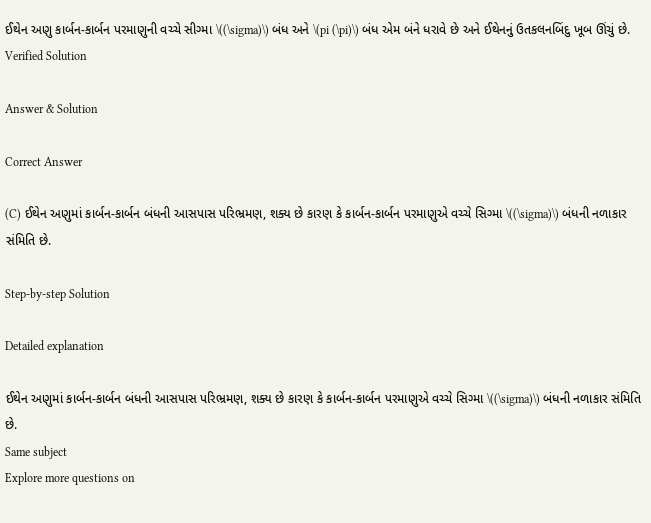ઈથેન અણુ કાર્બન-કાર્બન પરમાણુની વચ્ચે સીગ્મા \((\sigma)\) બંધ અને \(pi (\pi)\) બંધ એમ બંને ધરાવે છે અને ઈથેનનું ઉતકલનબિંદુ ખૂબ ઊંચું છે.
Verified Solution

Answer & Solution

Correct Answer

(C) ઈથેન અણુમાં કાર્બન-કાર્બન બંધની આસપાસ પરિભ્રમણ, શક્ય છે કારણ કે કાર્બન-કાર્બન પરમાણુએ વચ્ચે સિગ્મા \((\sigma)\) બંધની નળાકાર સંમિતિ છે.

Step-by-step Solution

Detailed explanation

ઈથેન અણુમાં કાર્બન-કાર્બન બંધની આસપાસ પરિભ્રમણ, શક્ય છે કારણ કે કાર્બન-કાર્બન પરમાણુએ વચ્ચે સિગ્મા \((\sigma)\) બંધની નળાકાર સંમિતિ છે.
Same subject
Explore more questions on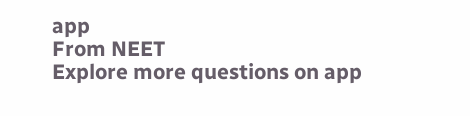app
From NEET
Explore more questions on app